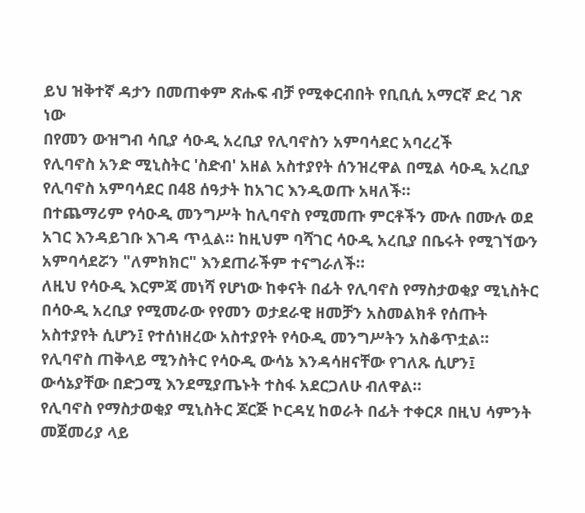ይህ ዝቅተኛ ዳታን በመጠቀም ጽሑፍ ብቻ የሚቀርብበት የቢቢሲ አማርኛ ድረ ገጽ ነው
በየመን ውዝግብ ሳቢያ ሳዑዲ አረቢያ የሊባኖስን አምባሳደር አባረረች
የሊባኖስ አንድ ሚኒስትር 'ስድብ' አዘል አስተያየት ሰንዝረዋል በሚል ሳዑዲ አረቢያ የሊባኖስ አምባሳደር በ48 ሰዓታት ከአገር እንዲወጡ አዛለች።
በተጨማሪም የሳዑዲ መንግሥት ከሊባኖስ የሚመጡ ምርቶችን ሙሉ በሙሉ ወደ አገር እንዳይገቡ እገዳ ጥሏል። ከዚህም ባሻገር ሳዑዲ አረቢያ በቤሩት የሚገኘውን አምባሳደሯን "ለምክክር" እንደጠራችም ተናግራለች።
ለዚህ የሳዑዲ እርምጃ መነሻ የሆነው ከቀናት በፊት የሊባኖስ የማስታወቂያ ሚኒስትር በሳዑዲ አረቢያ የሚመራው የየመን ወታደራዊ ዘመቻን አስመልክቶ የሰጡት አስተያየት ሲሆን፤ የተሰነዘረው አስተያየት የሳዑዲ መንግሥትን አስቆጥቷል።
የሊባኖስ ጠቅላይ ሚንስትር የሳዑዲ ውሳኔ እንዳሳዘናቸው የገለጹ ሲሆን፤ ውሳኔያቸው በድጋሚ እንደሚያጤኑት ተስፋ አደርጋለሁ ብለዋል።
የሊባኖስ የማስታወቂያ ሚኒስትር ጆርጅ ኮርዳሂ ከወራት በፊት ተቀርጾ በዚህ ሳምንት መጀመሪያ ላይ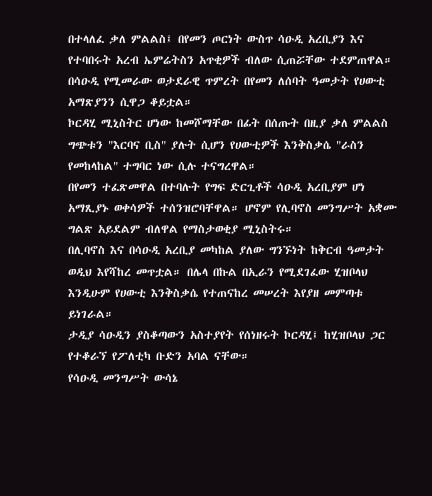በተላለፈ ቃለ ምልልስ፤ በየመን ጦርነት ውስጥ ሳዑዲ አረቢያን እና የተባበሩት አረብ ኤምሬትስን አጥቂዎች ብለው ሲጠሯቸው ተደምጠዋል።
በሳዑዲ የሚመራው ወታደራዊ ጥምረት በየመን ለሰባት ዓመታት የሀውቲ አማጽያንን ሲዋጋ ቆይቷል።
ኮርዳሂ ሚኒስትር ሆነው ከመሾማቸው በፊት በሰጡት በዚያ ቃለ ምልልስ ግጭቱን "እርባና ቢስ" ያሉት ሲሆን የሀውቲዎች እንቅስቃሴ "ራስን የመከላከል" ተግባር ነው ሲሉ ተናግረዋል።
በየመን ተፈጽመዋል በተባሉት የግፍ ድርጊቶች ሳዑዲ አረቢያም ሆነ አማጺያኑ ወቀሳዎች ተሰንዝሮባቸዋል። ሆኖም የሊባኖስ መንግሥት አቋሙ ግልጽ አይደልም ብለዋል የማስታወቂያ ሚኒስትሩ።
በሊባኖስ እና በሳዑዲ አረቢያ መካከል ያለው ግንኙነት ከቅርብ ዓመታት ወዲህ እየሻከረ መጥቷል። በሌላ በኩል በኢራን የሚደገፈው ሂዝቦላህ እንዲሁም የሀውቲ እንቅስቃሴ የተጠናከረ መሠረት እየያዘ መምጣቱ ይነገራል።
ታዲያ ሳዑዲን ያስቆጣውን አስተያየት የሰነዘሩት ኮርዳሂ፤ ከሂዝቦላህ ጋር የተቆራኘ የፖለቲካ ቡድን አባል ናቸው።
የሳዑዲ መንግሥት ውሳኔ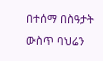በተሰማ በስዓታት ውስጥ ባህሬን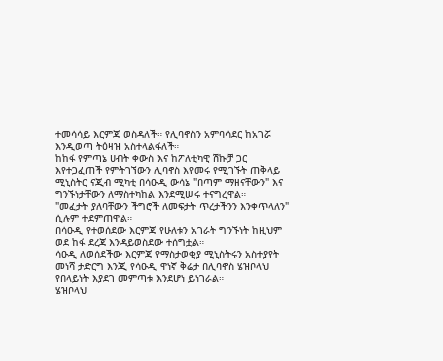ተመሳሳይ እርምጃ ወስዳለች። የሊባኖስን አምባሳደር ከአገሯ እንዲወጣ ትዕዛዝ አስተላልፋለች።
ከከፋ የምጣኔ ሀብት ቀውስ እና ከፖለቲካዊ ሽኩቻ ጋር እየተጋፈጠች የምትገኘውን ሊባኖስ እየመሩ የሚገኙት ጠቅላይ ሚኒስትር ናጂብ ሚካቲ በሳዑዲ ውሳኔ "በጣም ማዘናቸውን" እና ግንኙነታቸውን ለማስተካከል እንደሚሠሩ ተናግረዋል።
"መፈታት ያለባቸውን ችግሮች ለመፍታት ጥረታችንን እንቀጥላለን" ሲሉም ተደምጠዋል።
በሳዑዲ የተወሰደው እርምጃ የሁለቱን አገራት ግንኙነት ከዚህም ወደ ከፋ ደረጃ እንዳይወስደው ተሰግቷል።
ሳዑዲ ለወሰደችው እርምጃ የማስታወቂያ ሚኒስትሩን አስተያየት መነሻ ታድርግ እንጂ የሳዑዲ ዋነኛ ቅሬታ በሊባኖስ ሄዝቦላህ የበላይነት እያደገ መምጣቱ እንደሆነ ይነገራል።
ሄዝቦላህ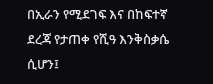በኢራን የሚደገፍ እና በከፍተኛ ደረጃ የታጠቀ የሺዓ እንቅስቃሴ ሲሆን፤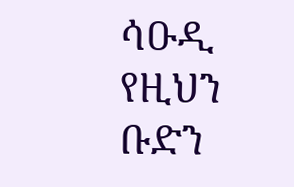ሳዑዲ የዚህን ቡድን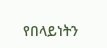የበላይነትን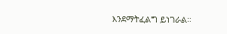እንደማትፈልግ ይነገራል።